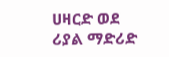ሀዛርድ ወደ ሪያል ማድሪድ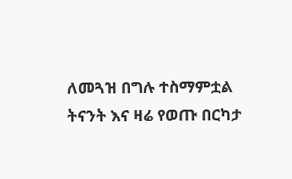ለመጓዝ በግሉ ተስማምቷል
ትናንት እና ዛሬ የወጡ በርካታ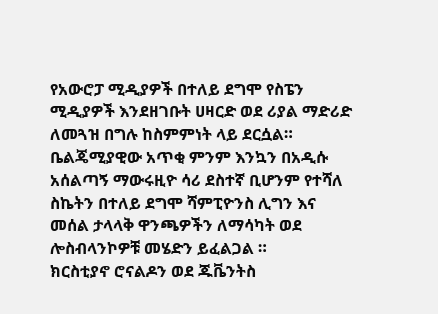የአውሮፓ ሚዲያዎች በተለይ ደግሞ የስፔን ሚዲያዎች እንደዘገቡት ሀዛርድ ወደ ሪያል ማድሪድ ለመጓዝ በግሉ ከስምምነት ላይ ደርሷል።
ቤልጄሚያዊው አጥቂ ምንም እንኳን በአዲሱ አሰልጣኝ ማውሩዚዮ ሳሪ ደስተኛ ቢሆንም የተሻለ ስኬትን በተለይ ደግሞ ሻምፒዮንስ ሊግን እና መሰል ታላላቅ ዋንጫዎችን ለማሳካት ወደ ሎስብላንኮዎቹ መሄድን ይፈልጋል ።
ክርስቲያኖ ሮናልዶን ወደ ጁቬንትስ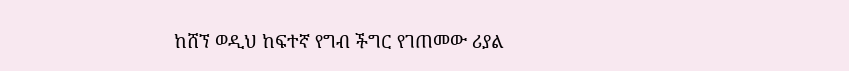ከሸኘ ወዲህ ከፍተኛ የግብ ችግር የገጠመው ሪያል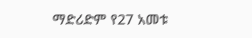ማድሪድም የ27 አመቱ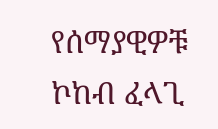የሰማያዊዎቹ ኮከብ ፈላጊ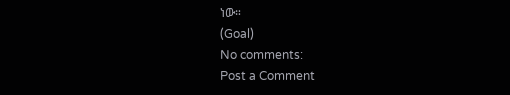ነው።
(Goal)
No comments:
Post a Comment